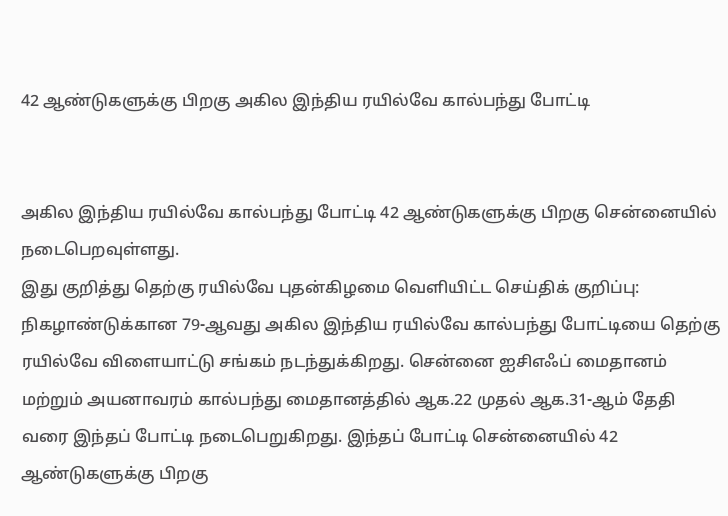42 ஆண்டுகளுக்கு பிறகு அகில இந்திய ரயில்வே கால்பந்து போட்டி


அகில இந்திய ரயில்வே கால்பந்து போட்டி 42 ஆண்டுகளுக்கு பிறகு சென்னையில் நடைபெறவுள்ளது.
இது குறித்து தெற்கு ரயில்வே புதன்கிழமை வெளியிட்ட செய்திக் குறிப்பு:
நிகழாண்டுக்கான 79-ஆவது அகில இந்திய ரயில்வே கால்பந்து போட்டியை தெற்கு ரயில்வே விளையாட்டு சங்கம் நடந்துக்கிறது. சென்னை ஐசிஎஃப் மைதானம் மற்றும் அயனாவரம் கால்பந்து மைதானத்தில் ஆக.22 முதல் ஆக.31-ஆம் தேதி வரை இந்தப் போட்டி நடைபெறுகிறது. இந்தப் போட்டி சென்னையில் 42 ஆண்டுகளுக்கு பிறகு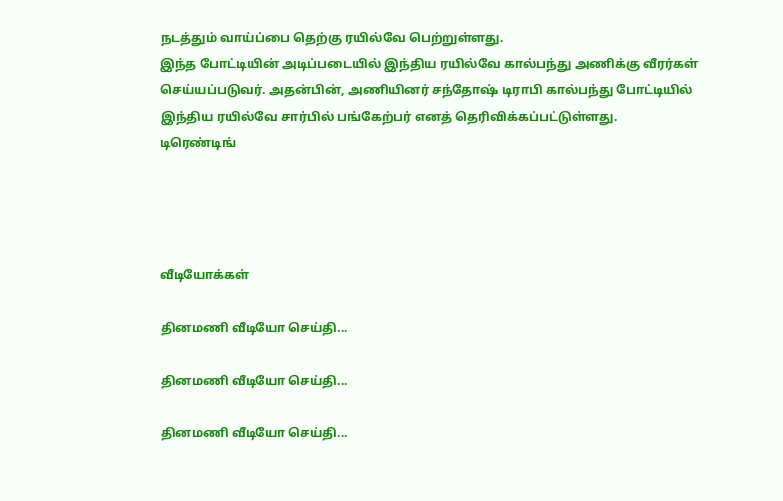நடத்தும் வாய்ப்பை தெற்கு ரயில்வே பெற்றுள்ளது.
இந்த போட்டியின் அடிப்படையில் இந்திய ரயில்வே கால்பந்து அணிக்கு வீரர்கள் செய்யப்படுவர். அதன்பின், அணியினர் சந்தோஷ் டிராபி கால்பந்து போட்டியில் இந்திய ரயில்வே சார்பில் பங்கேற்பர் எனத் தெரிவிக்கப்பட்டுள்ளது.
டிரெண்டிங்




வீடியோக்கள்

தினமணி வீடியோ செய்தி...

தினமணி வீடியோ செய்தி...

தினமணி வீடியோ செய்தி...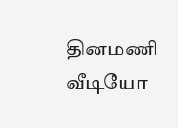தினமணி வீடியோ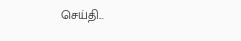செய்தி...